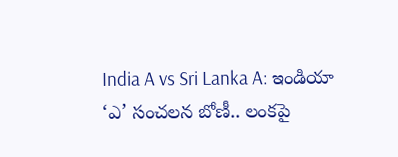India A vs Sri Lanka A: ఇండియా ‘ఎ’ సంచలన బోణీ.. లంకపై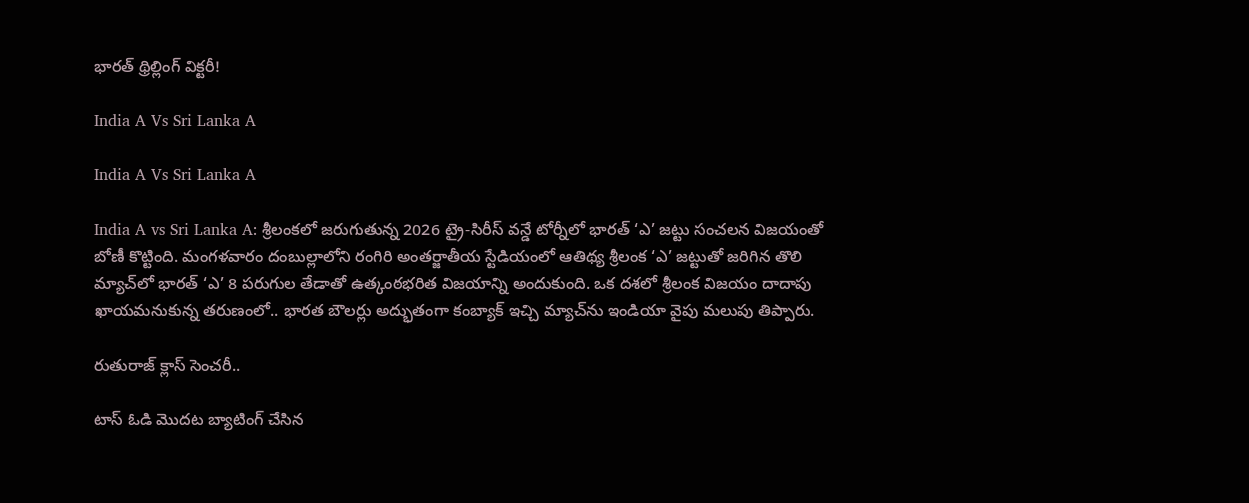భారత్ థ్రిల్లింగ్ విక్టరీ!

India A Vs Sri Lanka A

India A Vs Sri Lanka A

India A vs Sri Lanka A: శ్రీలంకలో జరుగుతున్న 2026 ట్రై-సిరీస్ వన్డే టోర్నీలో భారత్ ‘ఎ’ జట్టు సంచలన విజయంతో బోణీ కొట్టింది. మంగళవారం దంబుల్లాలోని రంగిరి అంతర్జాతీయ స్టేడియంలో ఆతిథ్య శ్రీలంక ‘ఎ’ జట్టుతో జరిగిన తొలి మ్యాచ్‌లో భారత్ ‘ఎ’ 8 పరుగుల తేడాతో ఉత్కంఠభరిత విజయాన్ని అందుకుంది. ఒక దశలో శ్రీలంక విజయం దాదాపు ఖాయమనుకున్న తరుణంలో.. భారత బౌలర్లు అద్భుతంగా కంబ్యాక్ ఇచ్చి మ్యాచ్‌ను ఇండియా వైపు మలుపు తిప్పారు.

రుతురాజ్ క్లాస్ సెంచరీ..

టాస్ ఓడి మొదట బ్యాటింగ్ చేసిన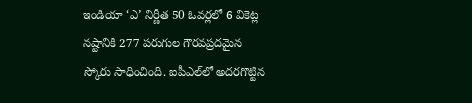ఇండియా ‘ఎ’ నిర్ణీత 50 ఓవర్లలో 6 వికెట్ల నష్టానికి 277 పరుగుల గౌరవప్రదమైన స్కోరు సాధించింది. ఐపీఎల్‌లో అదరగొట్టిన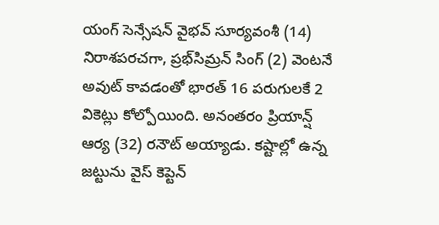యంగ్ సెన్సేషన్ వైభవ్ సూర్యవంశీ (14) నిరాశపరచగా, ప్రభ్‌సిమ్రన్ సింగ్ (2) వెంటనే అవుట్ కావడంతో భారత్ 16 పరుగులకే 2 వికెట్లు కోల్పోయింది. అనంతరం ప్రియాన్ష్ ఆర్య (32) రనౌట్ అయ్యాడు. కష్టాల్లో ఉన్న జట్టును వైస్ కెప్టెన్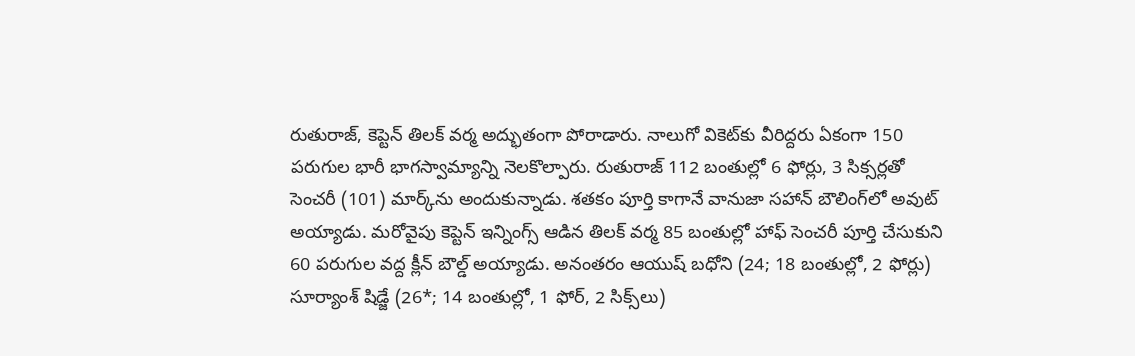రుతురాజ్, కెప్టెన్ తిలక్ వర్మ అద్భుతంగా పోరాడారు. నాలుగో వికెట్‌కు వీరిద్దరు ఏకంగా 150 పరుగుల భారీ భాగస్వామ్యాన్ని నెలకొల్పారు. రుతురాజ్ 112 బంతుల్లో 6 ఫోర్లు, 3 సిక్సర్లతో సెంచరీ (101) మార్క్‌ను అందుకున్నాడు. శతకం పూర్తి కాగానే వానుజా సహాన్ బౌలింగ్‌లో అవుట్ అయ్యాడు. మరోవైపు కెప్టెన్ ఇన్నింగ్స్ ఆడిన తిలక్ వర్మ 85 బంతుల్లో హాఫ్ సెంచరీ పూర్తి చేసుకుని 60 పరుగుల వద్ద క్లీన్ బౌల్డ్ అయ్యాడు. అనంతరం ఆయుష్‌ బధోని (24; 18 బంతుల్లో, 2 ఫోర్లు) సూర్యాంశ్‌ షిడ్జే (26*; 14 బంతుల్లో, 1 ఫోర్‌, 2 సిక్స్‌లు)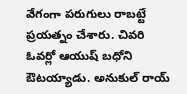వేగంగా పరుగులు రాబట్టే ప్రయత్నం చేశారు. చివరి ఓవర్లో ఆయుష్‌ బధోని ఔటయ్యాడు. అనుకుల్‌ రాయ్‌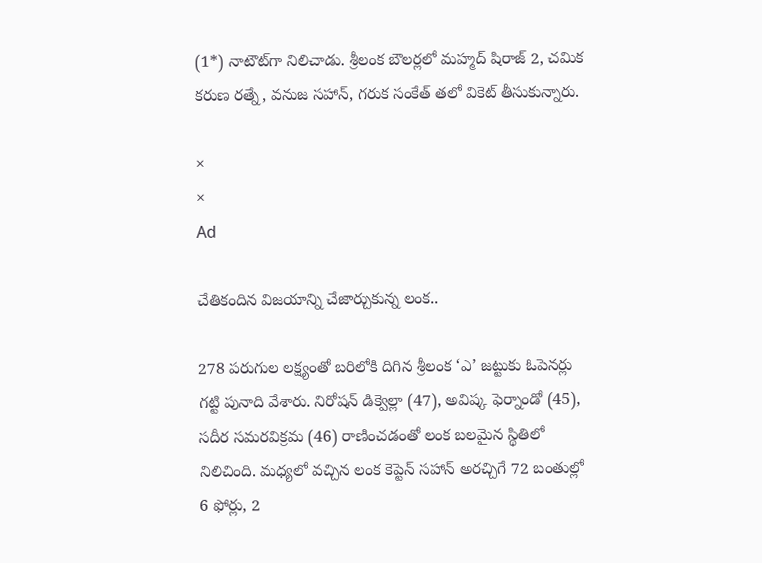(1*) నాటౌట్‌గా నిలిచాడు. శ్రీలంక బౌలర్లలో మహ్మద్‌ షిరాజ్‌ 2, చమిక కరుణ రత్నే, వనుజ సహాన్‌, గరుక సంకేత్ తలో వికెట్‌ తీసుకున్నారు.

×
×
Ad

చేతికందిన విజయాన్ని చేజార్చుకున్న లంక..

278 పరుగుల లక్ష్యంతో బరిలోకి దిగిన శ్రీలంక ‘ఎ’ జట్టుకు ఓపెనర్లు గట్టి పునాది వేశారు. నిరోషన్ డిక్వెల్లా (47), అవిష్క ఫెర్నాండో (45), సదీర సమరవిక్రమ (46) రాణించడంతో లంక బలమైన స్థితిలో నిలిచింది. మధ్యలో వచ్చిన లంక కెప్టెన్ సహాన్ అరచ్చిగే 72 బంతుల్లో 6 ఫోర్లు, 2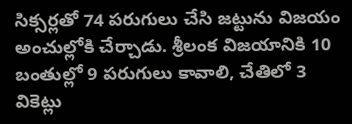సిక్సర్లతో 74 పరుగులు చేసి జట్టును విజయం అంచుల్లోకి చేర్చాడు. శ్రీలంక విజయానికి 10 బంతుల్లో 9 పరుగులు కావాలి, చేతిలో 3 వికెట్లు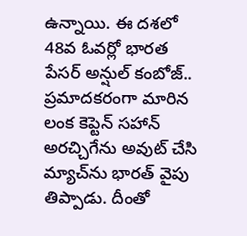ఉన్నాయి. ఈ దశలో 48వ ఓవర్లో భారత పేసర్ అన్షుల్ కంబోజ్.. ప్రమాదకరంగా మారిన లంక కెప్టెన్ సహాన్ అరచ్చిగేను అవుట్ చేసి మ్యాచ్‌ను భారత్ వైపు తిప్పాడు. దీంతో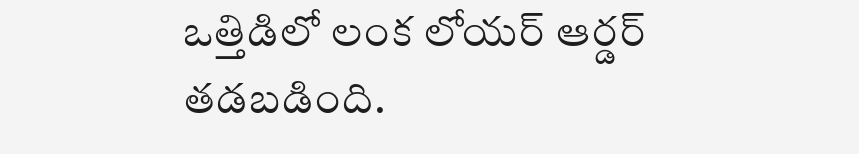ఒత్తిడిలో లంక లోయర్ ఆర్డర్ తడబడింది.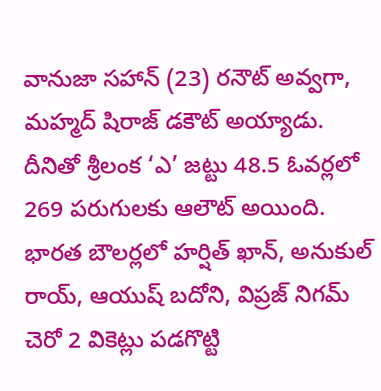వానుజా సహాన్ (23) రనౌట్ అవ్వగా, మహ్మద్ షిరాజ్ డకౌట్ అయ్యాడు. దీనితో శ్రీలంక ‘ఎ’ జట్టు 48.5 ఓవర్లలో 269 పరుగులకు ఆలౌట్ అయింది. భారత బౌలర్లలో హర్షిత్ ఖాన్, అనుకుల్ రాయ్, ఆయుష్ బదోని, విప్రజ్ నిగమ్ చెరో 2 వికెట్లు పడగొట్టి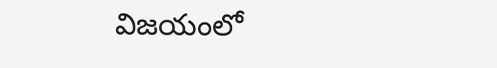విజయంలో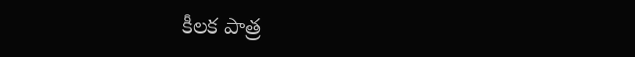కీలక పాత్ర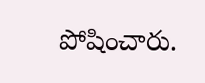పోషించారు.